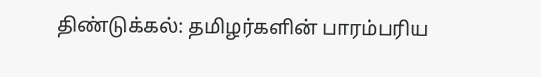திண்டுக்கல்: தமிழர்களின் பாரம்பரிய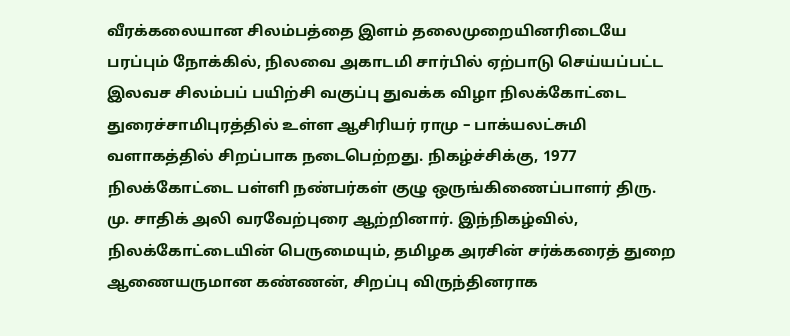வீரக்கலையான சிலம்பத்தை இளம் தலைமுறையினரிடையே பரப்பும் நோக்கில், நிலவை அகாடமி சார்பில் ஏற்பாடு செய்யப்பட்ட இலவச சிலம்பப் பயிற்சி வகுப்பு துவக்க விழா நிலக்கோட்டை துரைச்சாமிபுரத்தில் உள்ள ஆசிரியர் ராமு – பாக்யலட்சுமி வளாகத்தில் சிறப்பாக நடைபெற்றது. நிகழ்ச்சிக்கு, 1977 நிலக்கோட்டை பள்ளி நண்பர்கள் குழு ஒருங்கிணைப்பாளர் திரு. மு. சாதிக் அலி வரவேற்புரை ஆற்றினார். இந்நிகழ்வில், நிலக்கோட்டையின் பெருமையும், தமிழக அரசின் சர்க்கரைத் துறை ஆணையருமான கண்ணன், சிறப்பு விருந்தினராக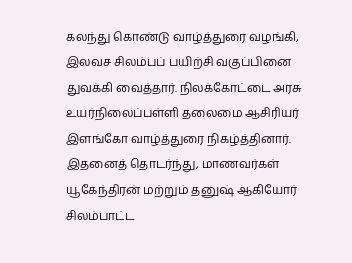கலந்து கொண்டு வாழ்த்துரை வழங்கி, இலவச சிலம்பப் பயிற்சி வகுப்பினை துவக்கி வைத்தார். நிலக்கோட்டை அரசு உயர்நிலைப்பள்ளி தலைமை ஆசிரியர் இளங்கோ வாழ்த்துரை நிகழ்த்தினார்.
இதனைத் தொடர்ந்து, மாணவர்கள் யூகேந்திரன் மற்றும் தனுஷ் ஆகியோர் சிலம்பாட்ட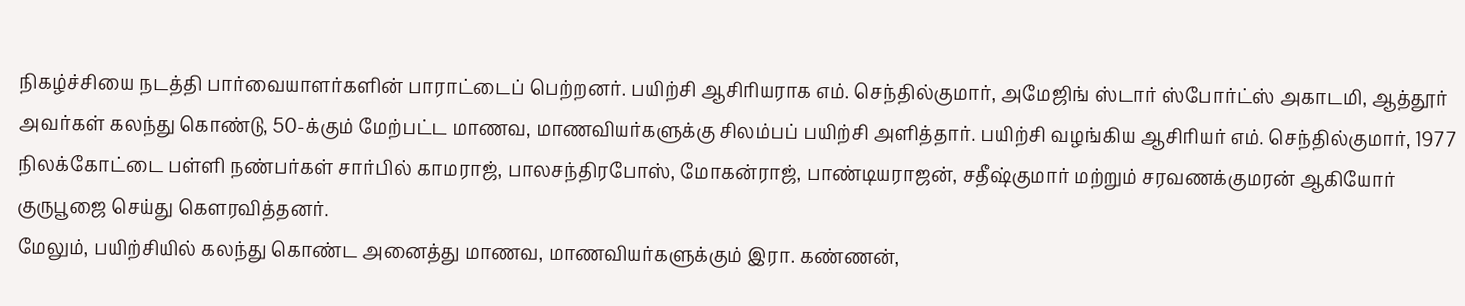நிகழ்ச்சியை நடத்தி பார்வையாளர்களின் பாராட்டைப் பெற்றனர். பயிற்சி ஆசிரியராக எம். செந்தில்குமார், அமேஜிங் ஸ்டார் ஸ்போர்ட்ஸ் அகாடமி, ஆத்தூர் அவர்கள் கலந்து கொண்டு, 50-க்கும் மேற்பட்ட மாணவ, மாணவியர்களுக்கு சிலம்பப் பயிற்சி அளித்தார். பயிற்சி வழங்கிய ஆசிரியர் எம். செந்தில்குமார், 1977 நிலக்கோட்டை பள்ளி நண்பர்கள் சார்பில் காமராஜ், பாலசந்திரபோஸ், மோகன்ராஜ், பாண்டியராஜன், சதீஷ்குமார் மற்றும் சரவணக்குமரன் ஆகியோர் குருபூஜை செய்து கௌரவித்தனர்.
மேலும், பயிற்சியில் கலந்து கொண்ட அனைத்து மாணவ, மாணவியர்களுக்கும் இரா. கண்ணன்,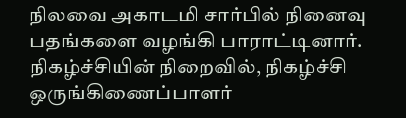நிலவை அகாடமி சார்பில் நினைவு பதங்களை வழங்கி பாராட்டினார்.
நிகழ்ச்சியின் நிறைவில், நிகழ்ச்சி ஒருங்கிணைப்பாளர்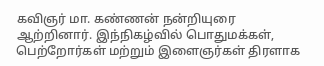கவிஞர் மா. கண்ணன் நன்றியுரை ஆற்றினார். இந்நிகழ்வில் பொதுமக்கள், பெற்றோர்கள் மற்றும் இளைஞர்கள் திரளாக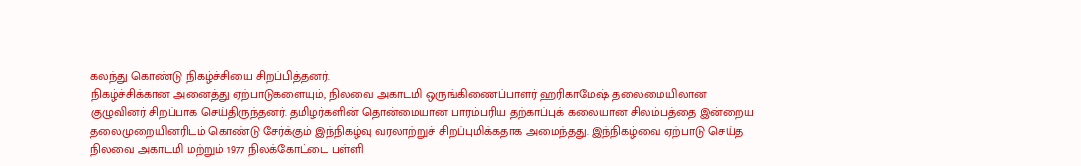கலந்து கொண்டு நிகழ்ச்சியை சிறப்பித்தனர்.
நிகழ்ச்சிக்கான அனைத்து ஏற்பாடுகளையும், நிலவை அகாடமி ஒருங்கிணைப்பாளர் ஹரிகாமேஷ் தலைமையிலான குழுவினர் சிறப்பாக செய்திருந்தனர். தமிழர்களின் தொன்மையான பாரம்பரிய தற்காப்புக் கலையான சிலம்பத்தை இன்றைய தலைமுறையினரிடம் கொண்டு சேர்க்கும் இந்நிகழ்வு வரலாற்றுச் சிறப்புமிக்கதாக அமைந்தது. இந்நிகழ்வை ஏற்பாடு செய்த நிலவை அகாடமி மற்றும் 1977 நிலக்கோட்டை பள்ளி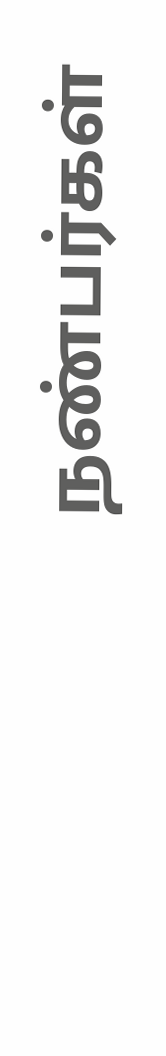நண்பர்கள்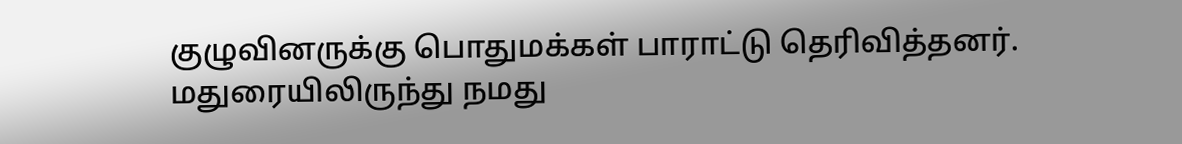குழுவினருக்கு பொதுமக்கள் பாராட்டு தெரிவித்தனர்.
மதுரையிலிருந்து நமது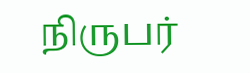நிருபர்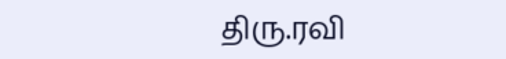திரு.ரவி